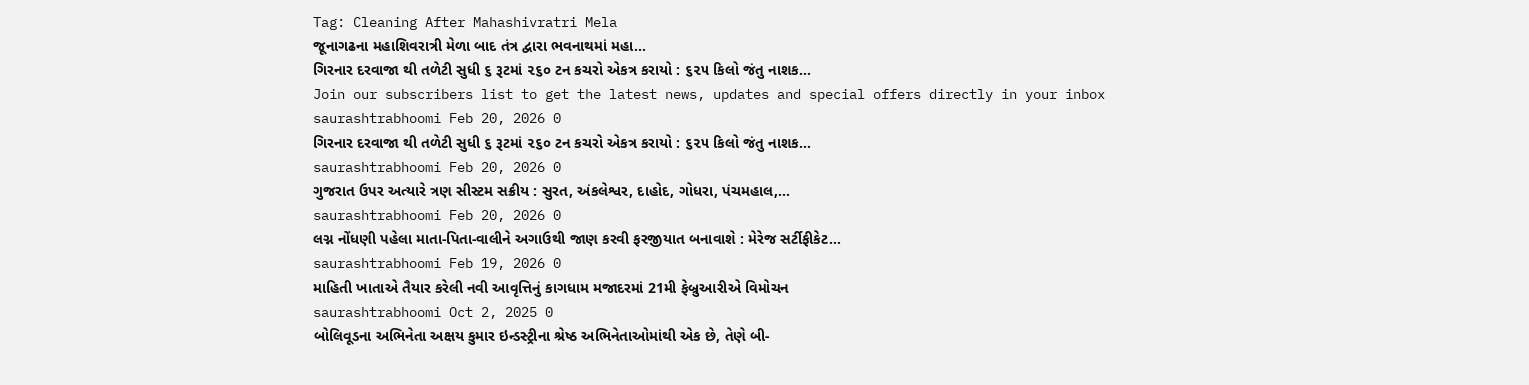Tag: Cleaning After Mahashivratri Mela
જૂનાગઢના મહાશિવરાત્રી મેળા બાદ તંત્ર દ્વારા ભવનાથમાં મહા...
ગિરનાર દરવાજા થી તળેટી સુધી ૬ રૂટમાં ૨૬૦ ટન કચરો એકત્ર કરાયો : ૬૨૫ કિલો જંતુ નાશક...
Join our subscribers list to get the latest news, updates and special offers directly in your inbox
saurashtrabhoomi Feb 20, 2026 0
ગિરનાર દરવાજા થી તળેટી સુધી ૬ રૂટમાં ૨૬૦ ટન કચરો એકત્ર કરાયો : ૬૨૫ કિલો જંતુ નાશક...
saurashtrabhoomi Feb 20, 2026 0
ગુજરાત ઉપર અત્યારે ત્રણ સીસ્ટમ સક્રીય : સુરત, અંકલેશ્વર, દાહોદ, ગોધરા, પંચમહાલ,...
saurashtrabhoomi Feb 20, 2026 0
લગ્ન નોંધણી પહેલા માતા-પિતા-વાલીને અગાઉથી જાણ કરવી ફરજીયાત બનાવાશે : મેરેજ સર્ટીફીકેટ...
saurashtrabhoomi Feb 19, 2026 0
માહિતી ખાતાએ તૈયાર કરેલી નવી આવૃત્તિનું કાગધામ મજાદરમાં 21મી ફેબ્રુઆરીએ વિમોચન
saurashtrabhoomi Oct 2, 2025 0
બોલિવૂડના અભિનેતા અક્ષય કુમાર ઇન્ડસ્ટ્રીના શ્રેષ્ઠ અભિનેતાઓમાંથી એક છે, તેણે બી-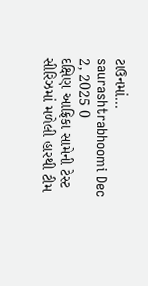ટાઉનમાં...
saurashtrabhoomi Dec 2, 2025 0
દક્ષિણ આફ્રિકા સામેની ટેસ્ટ સીરિઝમાં મળેલી હારથી ટીમ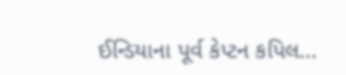ઈન્ડિયાના પૂર્વ કેપ્ટન કપિલ...